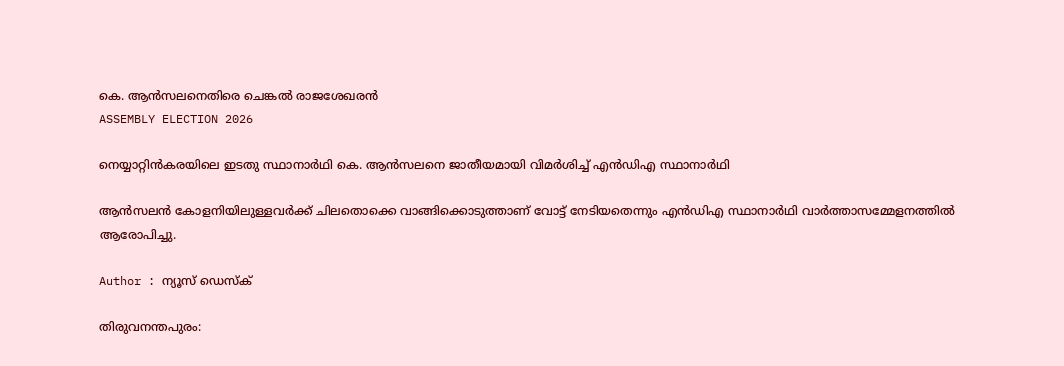കെ. ആൻസലനെതിരെ ചെങ്കല്‍ രാജശേഖരന്‍
ASSEMBLY ELECTION 2026

നെയ്യാറ്റിൻകരയിലെ ഇടതു സ്ഥാനാർഥി കെ. ആൻസലനെ ജാതീയമായി വിമർശിച്ച് എന്‍ഡിഎ സ്ഥാനാര്‍ഥി

ആൻസലൻ കോളനിയിലുള്ളവര്‍ക്ക് ചിലതൊക്കെ വാങ്ങിക്കൊടുത്താണ് വോട്ട് നേടിയതെന്നും എൻഡിഎ സ്ഥാനാർഥി വാർത്താസമ്മേളനത്തിൽ ആരോപിച്ചു.

Author : ന്യൂസ് ഡെസ്ക്

തിരുവനന്തപുരം: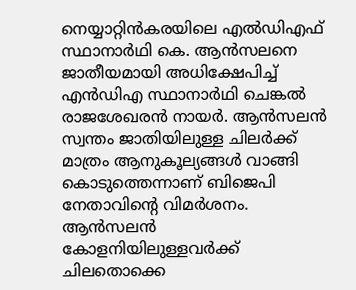നെയ്യാറ്റിൻകരയിലെ എൽഡിഎഫ് സ്ഥാനാർഥി കെ. ആൻസലനെ ജാതീയമായി അധിക്ഷേപിച്ച് എന്‍ഡിഎ സ്ഥാനാര്‍ഥി ചെങ്കല്‍ രാജശേഖരന്‍ നായർ. ആൻസലൻ സ്വന്തം ജാതിയിലുള്ള ചിലർക്ക് മാത്രം ആനുകൂല്യങ്ങൾ വാങ്ങി കൊടുത്തെന്നാണ് ബിജെപി നേതാവിൻ്റെ വിമർശനം. ആൻസലൻ കോളനിയിലുള്ളവര്‍ക്ക് ചിലതൊക്കെ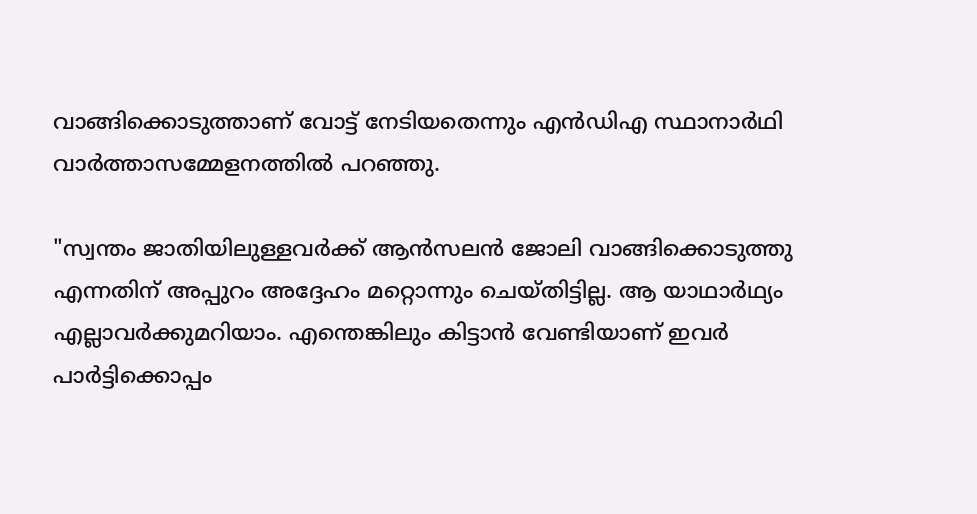വാങ്ങിക്കൊടുത്താണ് വോട്ട് നേടിയതെന്നും എൻഡിഎ സ്ഥാനാർഥി വാർത്താസമ്മേളനത്തിൽ പറഞ്ഞു.

"സ്വന്തം ജാതിയിലുള്ളവര്‍ക്ക് ആൻസലൻ ജോലി വാങ്ങിക്കൊടുത്തു എന്നതിന് അപ്പുറം അദ്ദേഹം മറ്റൊന്നും ചെയ്തിട്ടില്ല. ആ യാഥാർഥ്യം എല്ലാവർക്കുമറിയാം. എന്തെങ്കിലും കിട്ടാൻ വേണ്ടിയാണ് ഇവർ പാർട്ടിക്കൊപ്പം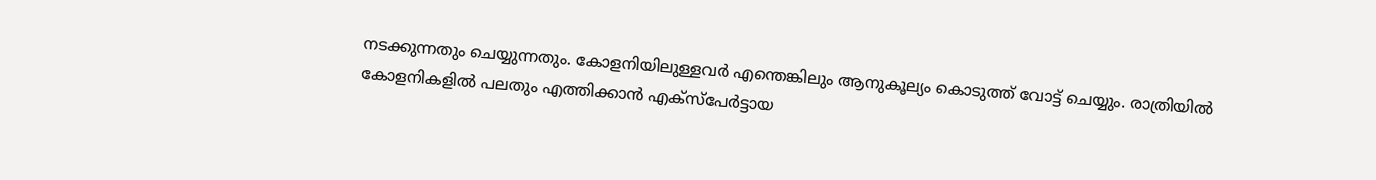നടക്കുന്നതും ചെയ്യുന്നതും. കോളനിയിലുള്ളവർ എന്തെങ്കിലും ആനുകൂല്യം കൊടുത്ത് വോട്ട് ചെയ്യും. രാത്രിയിൽ കോളനികളിൽ പലതും എത്തിക്കാൻ എക്സ്പേർട്ടായ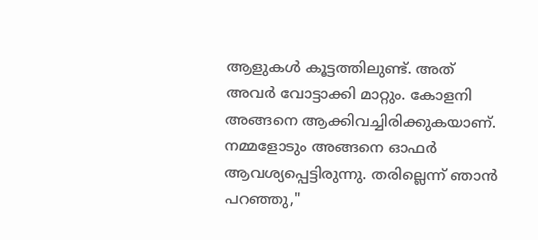ആളുകൾ കൂട്ടത്തിലുണ്ട്. അത് അവർ വോട്ടാക്കി മാറ്റും. കോളനി അങ്ങനെ ആക്കിവച്ചിരിക്കുകയാണ്. നമ്മളോടും അങ്ങനെ ഓഫർ ആവശ്യപ്പെട്ടിരുന്നു. തരില്ലെന്ന് ഞാൻ പറഞ്ഞു,"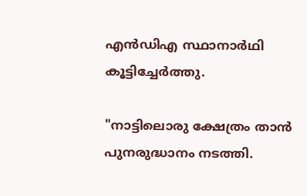എൻഡിഎ സ്ഥാനാർഥി കൂട്ടിച്ചേർത്തു.

"നാട്ടിലൊരു ക്ഷേത്രം താൻ പുനരുദ്ധാനം നടത്തി.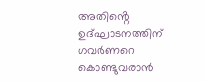അതിൻ്റെ ഉദ്ഘാടനത്തിന് ഗവർണറെ കൊണ്ടുവരാൻ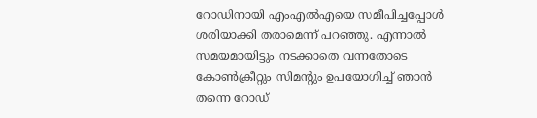റോഡിനായി എംഎൽഎയെ സമീപിച്ചപ്പോൾ ശരിയാക്കി തരാമെന്ന് പറഞ്ഞു. എന്നാൽ സമയമായിട്ടും നടക്കാതെ വന്നതോടെ കോൺക്രീറ്റും സിമൻ്റും ഉപയോഗിച്ച് ഞാൻ തന്നെ റോഡ്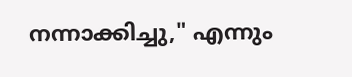നന്നാക്കിച്ചു," എന്നും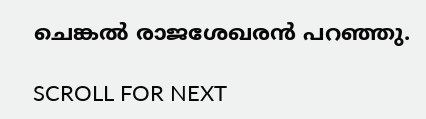ചെങ്കല്‍ രാജശേഖരന്‍ പറഞ്ഞു.

SCROLL FOR NEXT